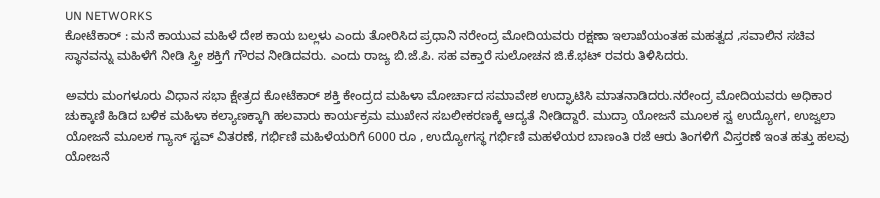UN NETWORKS
ಕೋಟೆಕಾರ್ : ಮನೆ ಕಾಯುವ ಮಹಿಳೆ ದೇಶ ಕಾಯ ಬಲ್ಲಳು ಎಂದು ತೋರಿಸಿದ ಪ್ರಧಾನಿ ನರೇಂದ್ರ ಮೋದಿಯವರು ರಕ್ಷಣಾ ಇಲಾಖೆಯಂತಹ ಮಹತ್ವದ ,ಸವಾಲಿನ ಸಚಿವ ಸ್ಥಾನವನ್ನು ಮಹಿಳೆಗೆ ನೀಡಿ ಸ್ತ್ರೀ ಶಕ್ತಿಗೆ ಗೌರವ ನೀಡಿದವರು. ಎಂದು ರಾಜ್ಯ ಬಿ.ಜೆ.ಪಿ. ಸಹ ವಕ್ತಾರೆ ಸುಲೋಚನ ಜಿ.ಕೆ.ಭಟ್ ರವರು ತಿಳಿಸಿದರು.

ಅವರು ಮಂಗಳೂರು ವಿಧಾನ ಸಭಾ ಕ್ಷೇತ್ರದ ಕೋಟೆಕಾರ್ ಶಕ್ತಿ ಕೇಂದ್ರದ ಮಹಿಳಾ ಮೋರ್ಚಾದ ಸಮಾವೇಶ ಉದ್ಘಾಟಿಸಿ ಮಾತನಾಡಿದರು.ನರೇಂದ್ರ ಮೋದಿಯವರು ಅಧಿಕಾರ ಚುಕ್ಕಾಣಿ ಹಿಡಿದ ಬಳಿಕ ಮಹಿಳಾ ಕಲ್ಯಾಣಕ್ಕಾಗಿ ಹಲವಾರು ಕಾರ್ಯಕ್ರಮ ಮುಖೇನ ಸಬಲೀಕರಣಕ್ಕೆ ಆದ್ಯತೆ ನೀಡಿದ್ದಾರೆ. ಮುದ್ರಾ ಯೋಜನೆ ಮೂಲಕ ಸ್ವ ಉದ್ಯೋಗ, ಉಜ್ವಲಾ ಯೋಜನೆ ಮೂಲಕ ಗ್ಯಾಸ್ ಸ್ಟವ್ ವಿತರಣೆ, ಗರ್ಭಿಣಿ ಮಹಿಳೆಯರಿಗೆ 6000 ರೂ , ಉದ್ಯೋಗಸ್ಥ ಗರ್ಭಿಣಿ ಮಹಳೆಯರ ಬಾಣಂತಿ ರಜೆ ಆರು ತಿಂಗಳಿಗೆ ವಿಸ್ತರಣೆ ಇಂತ ಹತ್ತು ಹಲವು ಯೋಜನೆ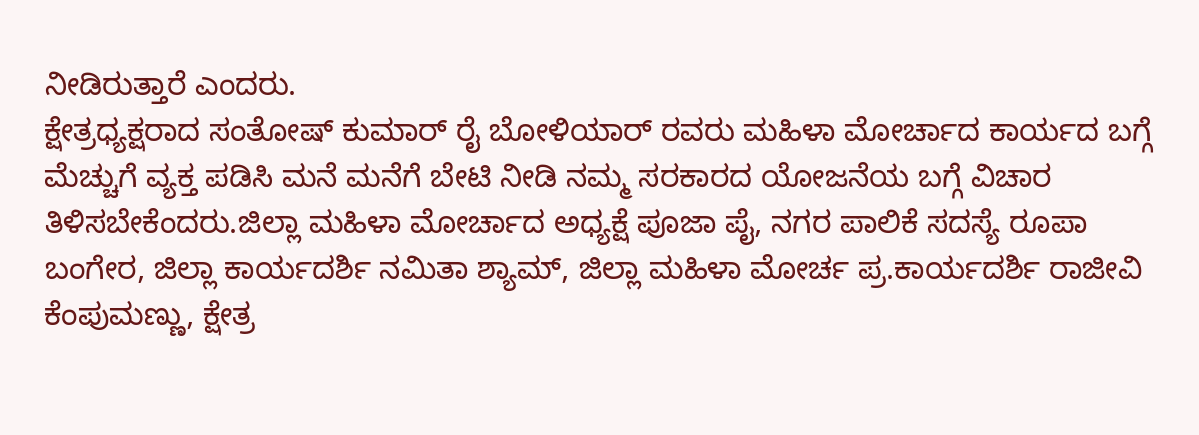ನೀಡಿರುತ್ತಾರೆ ಎಂದರು.
ಕ್ಷೇತ್ರಧ್ಯಕ್ಷರಾದ ಸಂತೋಷ್ ಕುಮಾರ್ ರೈ ಬೋಳಿಯಾರ್ ರವರು ಮಹಿಳಾ ಮೋರ್ಚಾದ ಕಾರ್ಯದ ಬಗ್ಗೆ ಮೆಚ್ಚುಗೆ ವ್ಯಕ್ತ ಪಡಿಸಿ ಮನೆ ಮನೆಗೆ ಬೇಟಿ ನೀಡಿ ನಮ್ಮ ಸರಕಾರದ ಯೋಜನೆಯ ಬಗ್ಗೆ ವಿಚಾರ ತಿಳಿಸಬೇಕೆಂದರು.ಜಿಲ್ಲಾ ಮಹಿಳಾ ಮೋರ್ಚಾದ ಅಧ್ಯಕ್ಷೆ ಪೂಜಾ ಪೈ, ನಗರ ಪಾಲಿಕೆ ಸದಸ್ಯೆ ರೂಪಾ ಬಂಗೇರ, ಜಿಲ್ಲಾ ಕಾರ್ಯದರ್ಶಿ ನಮಿತಾ ಶ್ಯಾಮ್, ಜಿಲ್ಲಾ ಮಹಿಳಾ ಮೋರ್ಚ ಪ್ರ.ಕಾರ್ಯದರ್ಶಿ ರಾಜೀವಿ ಕೆಂಪುಮಣ್ಣು, ಕ್ಷೇತ್ರ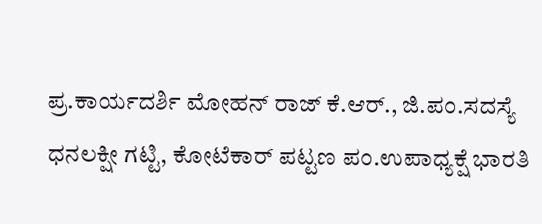ಪ್ರ.ಕಾರ್ಯದರ್ಶಿ ಮೋಹನ್ ರಾಜ್ ಕೆ.ಆರ್., ಜಿ.ಪಂ.ಸದಸ್ಯೆ ಧನಲಕ್ಷೀ ಗಟ್ಟಿ, ಕೋಟೆಕಾರ್ ಪಟ್ಟಣ ಪಂ.ಉಪಾಧ್ಯಕ್ಷೆ ಭಾರತಿ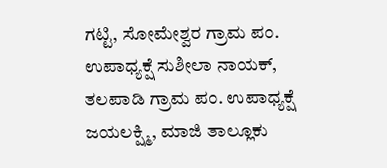ಗಟ್ಟಿ, ಸೋಮೇಶ್ವರ ಗ್ರಾಮ ಪಂ. ಉಪಾಧ್ಯಕ್ಷೆ ಸುಶೀಲಾ ನಾಯಕ್, ತಲಪಾಡಿ ಗ್ರಾಮ ಪಂ. ಉಪಾಧ್ಯಕ್ಷೆ ಜಯಲಕ್ಷ್ಮಿ, ಮಾಜಿ ತಾಲ್ಲೂಕು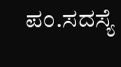ಪಂ.ಸದಸ್ಯೆ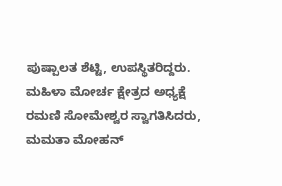ಪುಷ್ಪಾಲತ ಶೆಟ್ಟಿ, ಉಪಸ್ಥಿತರಿದ್ದರು.
ಮಹಿಳಾ ಮೋರ್ಚ ಕ್ಷೇತ್ರದ ಅಧ್ಯಕ್ಷೆ ರಮಣಿ ಸೋಮೇಶ್ವರ ಸ್ವಾಗತಿಸಿದರು, ಮಮತಾ ಮೋಹನ್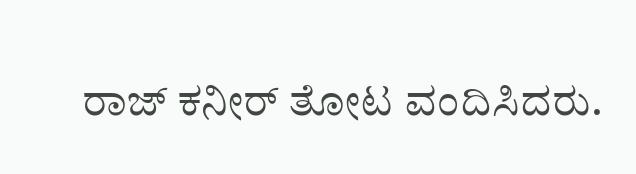ರಾಜ್ ಕನೀರ್ ತೋಟ ವಂದಿಸಿದರು.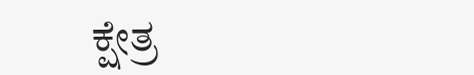ಕ್ಷೇತ್ರ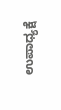ಉಪಾಧ್ಯಕ್ಷೆ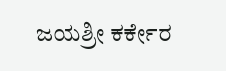ಜಯಶ್ರೀ ಕರ್ಕೇರ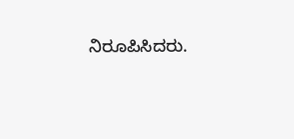ನಿರೂಪಿಸಿದರು.